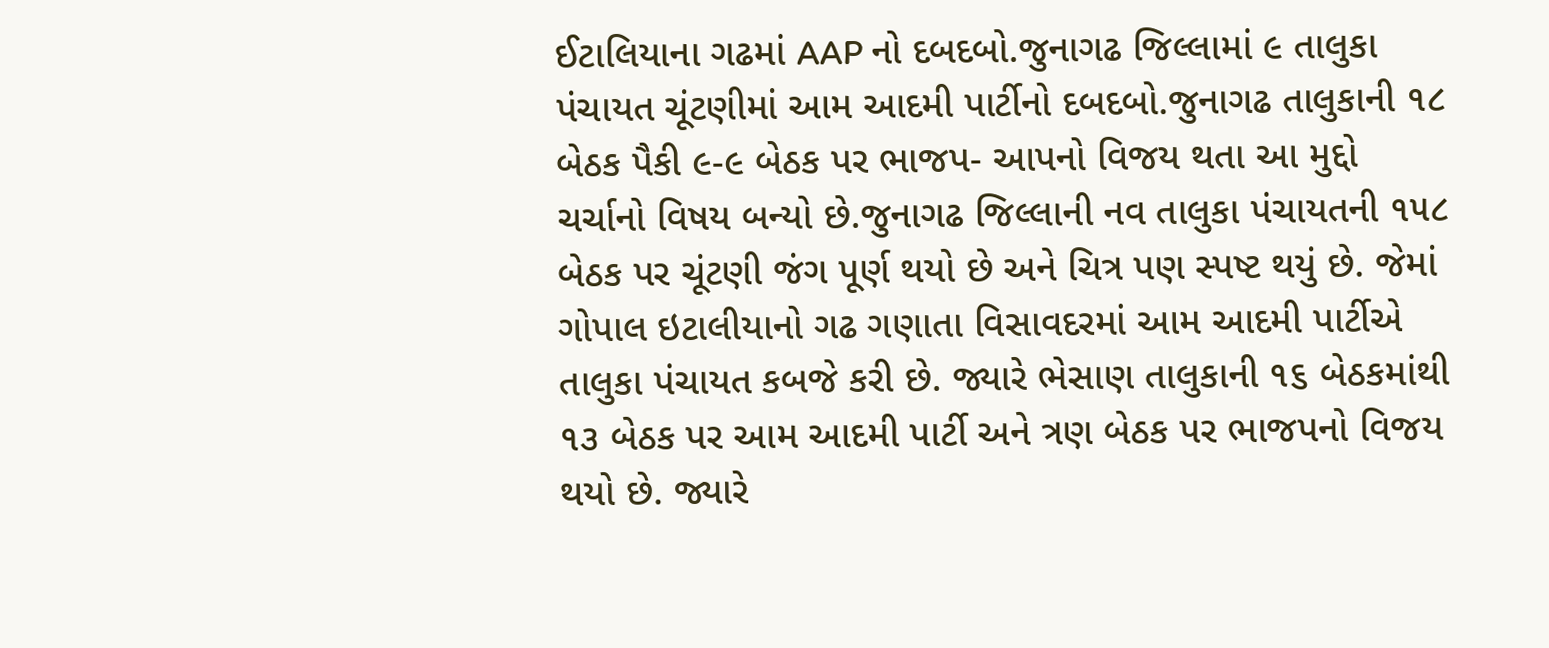ઈટાલિયાના ગઢમાં AAP નો દબદબો.જુનાગઢ જિલ્લામાં ૯ તાલુકા પંચાયત ચૂંટણીમાં આમ આદમી પાર્ટીનો દબદબો.જુનાગઢ તાલુકાની ૧૮ બેઠક પૈકી ૯-૯ બેઠક પર ભાજપ- આપનો વિજય થતા આ મુદ્દો ચર્ચાનો વિષય બન્યો છે.જુનાગઢ જિલ્લાની નવ તાલુકા પંચાયતની ૧૫૮ બેઠક પર ચૂંટણી જંગ પૂર્ણ થયો છે અને ચિત્ર પણ સ્પષ્ટ થયું છે. જેમાં ગોપાલ ઇટાલીયાનો ગઢ ગણાતા વિસાવદરમાં આમ આદમી પાર્ટીએ તાલુકા પંચાયત કબજે કરી છે. જ્યારે ભેસાણ તાલુકાની ૧૬ બેઠકમાંથી ૧૩ બેઠક પર આમ આદમી પાર્ટી અને ત્રણ બેઠક પર ભાજપનો વિજય થયો છે. જ્યારે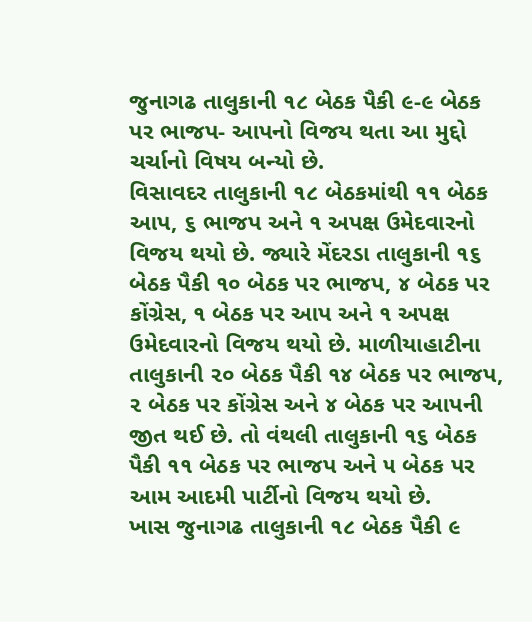જુનાગઢ તાલુકાની ૧૮ બેઠક પૈકી ૯-૯ બેઠક પર ભાજપ- આપનો વિજય થતા આ મુદ્દો ચર્ચાનો વિષય બન્યો છે.
વિસાવદર તાલુકાની ૧૮ બેઠકમાંથી ૧૧ બેઠક આપ, ૬ ભાજપ અને ૧ અપક્ષ ઉમેદવારનો વિજય થયો છે. જ્યારે મેંદરડા તાલુકાની ૧૬ બેઠક પૈકી ૧૦ બેઠક પર ભાજપ, ૪ બેઠક પર કોંગ્રેસ, ૧ બેઠક પર આપ અને ૧ અપક્ષ ઉમેદવારનો વિજય થયો છે. માળીયાહાટીના તાલુકાની ૨૦ બેઠક પૈકી ૧૪ બેઠક પર ભાજપ, ૨ બેઠક પર કોંગ્રેસ અને ૪ બેઠક પર આપની જીત થઈ છે. તો વંથલી તાલુકાની ૧૬ બેઠક પૈકી ૧૧ બેઠક પર ભાજપ અને ૫ બેઠક પર આમ આદમી પાર્ટીનો વિજય થયો છે.
ખાસ જુનાગઢ તાલુકાની ૧૮ બેઠક પૈકી ૯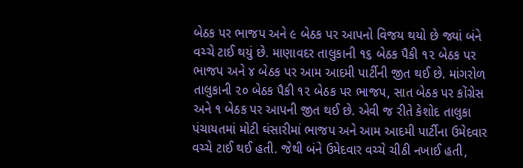બેઠક પર ભાજપ અને ૯ બેઠક પર આપનો વિજય થયો છે જ્યાં બંને વચ્ચે ટાઈ થયું છે. માણાવદર તાલુકાની ૧૬ બેઠક પૈકી ૧૨ બેઠક પર ભાજપ અને ૪ બેઠક પર આમ આદમી પાર્ટીની જીત થઈ છે. માંગરોળ તાલુકાની ૨૦ બેઠક પૈકી ૧૨ બેઠક પર ભાજપ, સાત બેઠક પર કોંગ્રેસ અને ૧ બેઠક પર આપની જીત થઈ છે. એવી જ રીતે કેશોદ તાલુકા પંચાયતમાં મોટી ઘંસારીમાં ભાજપ અને આમ આદમી પાર્ટીના ઉમેદવાર વચ્ચે ટાઈ થઈ હતી. જેથી બંને ઉમેદવાર વચ્ચે ચીઠી નખાઈ હતી,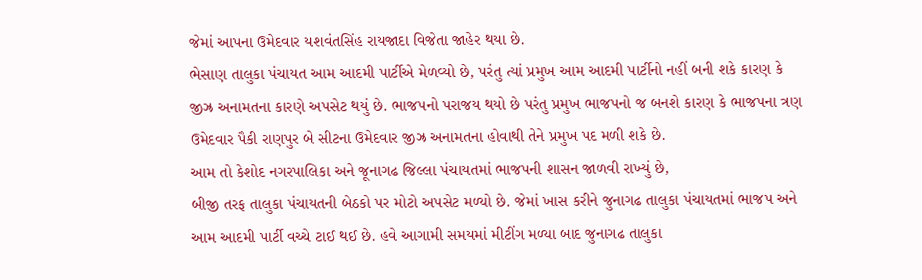જેમાં આપના ઉમેદવાર યશવંતસિંહ રાયજાદા વિજેતા જાહેર થયા છે.
ભેસાણ તાલુકા પંચાયત આમ આદમી પાર્ટીએ મેળવ્યો છે, પરંતુ ત્યાં પ્રમુખ આમ આદમી પાર્ટીનો નહીં બની શકે કારણ કે જીઝ્ર અનામતના કારણે અપસેટ થયું છે. ભાજપનો પરાજય થયો છે પરંતુ પ્રમુખ ભાજપનો જ બનશે કારણ કે ભાજપના ત્રણ ઉમેદવાર પૈકી રાણપુર બે સીટના ઉમેદવાર જીઝ્ર અનામતના હોવાથી તેને પ્રમુખ પદ મળી શકે છે.
આમ તો કેશોદ નગરપાલિકા અને જૂનાગઢ જિલ્લા પંચાયતમાં ભાજપની શાસન જાળવી રાખ્યું છે,
બીજી તરફ તાલુકા પંચાયતની બેઠકો પર મોટો અપસેટ મળ્યો છે. જેમાં ખાસ કરીને જુનાગઢ તાલુકા પંચાયતમાં ભાજપ અને આમ આદમી પાર્ટી વચ્ચે ટાઈ થઈ છે. હવે આગામી સમયમાં મીટીંગ મળ્યા બાદ જુનાગઢ તાલુકા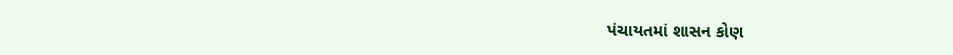પંચાયતમાં શાસન કોણ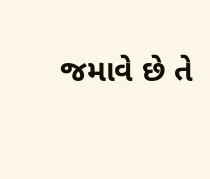જમાવે છે તે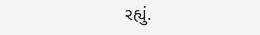રહ્યું.